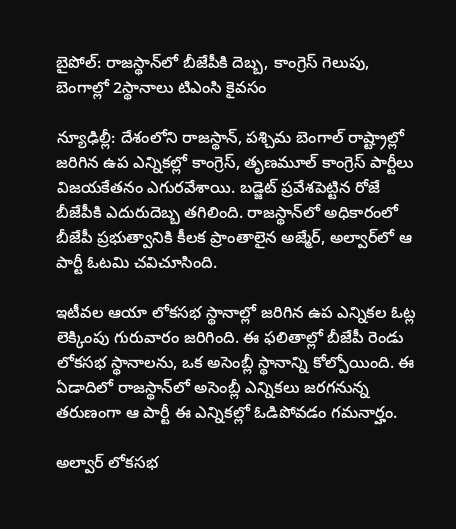బైపోల్: రాజస్థాన్‌లో బీజేపీకి దెబ్బ, కాంగ్రెస్ గెలుపు, బెంగాల్లో 2స్థానాలు టిఎంసి కైవసం

న్యూఢిల్లీ: దేశంలోని రాజస్థాన్, పశ్చిమ బెంగాల్ రాష్ట్రాల్లో జరిగిన ఉప ఎన్నికల్లో కాంగ్రెస్, తృణమూల్ కాంగ్రెస్ పార్టీలు విజయకేతనం ఎగురవేశాయి. బడ్జెట్‌ ప్రవేశపెట్టిన రోజే బీజేపీకి ఎదురుదెబ్బ తగిలింది. రాజస్థాన్‌లో అధికారంలో బీజేపీ ప్రభుత్వానికి కీలక ప్రాంతాలైన అజ్మేర్‌, అల్వార్‌లో ఆ పార్టీ ఓటమి చవిచూసింది.

ఇటీవల ఆయా లోకసభ స్థానాల్లో జరిగిన ఉప ఎన్నికల ఓట్ల లెక్కింపు గురువారం జరిగింది. ఈ ఫలితాల్లో బీజేపీ రెండు లోకసభ స్థానాలను, ఒక అసెంబ్లీ స్థానాన్ని కోల్పోయింది. ఈ ఏడాదిలో రాజస్థాన్‌లో అసెంబ్లీ ఎన్నికలు జరగనున్న తరుణంగా ఆ పార్టీ ఈ ఎన్నికల్లో ఓడిపోవడం గమనార్హం.

అల్వార్‌ లోకసభ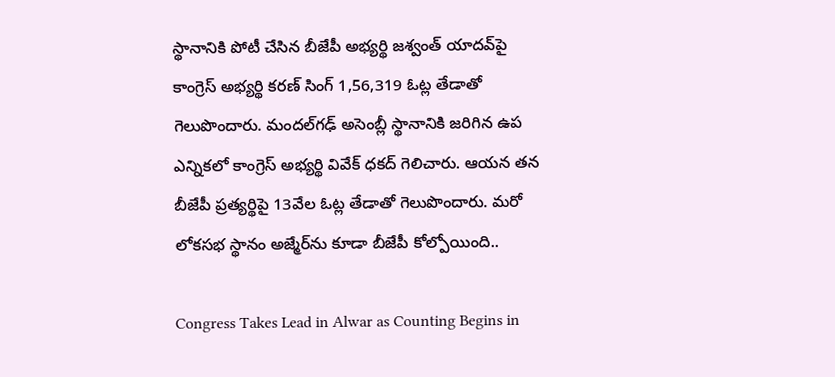స్థానానికి పోటీ చేసిన బీజేపీ అభ్యర్థి జశ్వంత్‌ యాదవ్‌పై కాంగ్రెస్‌ అభ్యర్థి కరణ్‌ సింగ్‌ 1,56,319 ఓట్ల తేడాతో గెలుపొందారు. మందల్‌గఢ్‌ అసెంబ్లీ స్థానానికి జరిగిన ఉప ఎన్నికలో కాంగ్రెస్‌ అభ్యర్థి వివేక్‌ ధకద్‌ గెలిచారు. ఆయన తన బీజేపీ ప్రత్యర్థిపై 13వేల ఓట్ల తేడాతో గెలుపొందారు. మరో లోకసభ స్థానం అజ్మేర్‌ను కూడా బీజేపీ కోల్పోయింది..

Congress Takes Lead in Alwar as Counting Begins in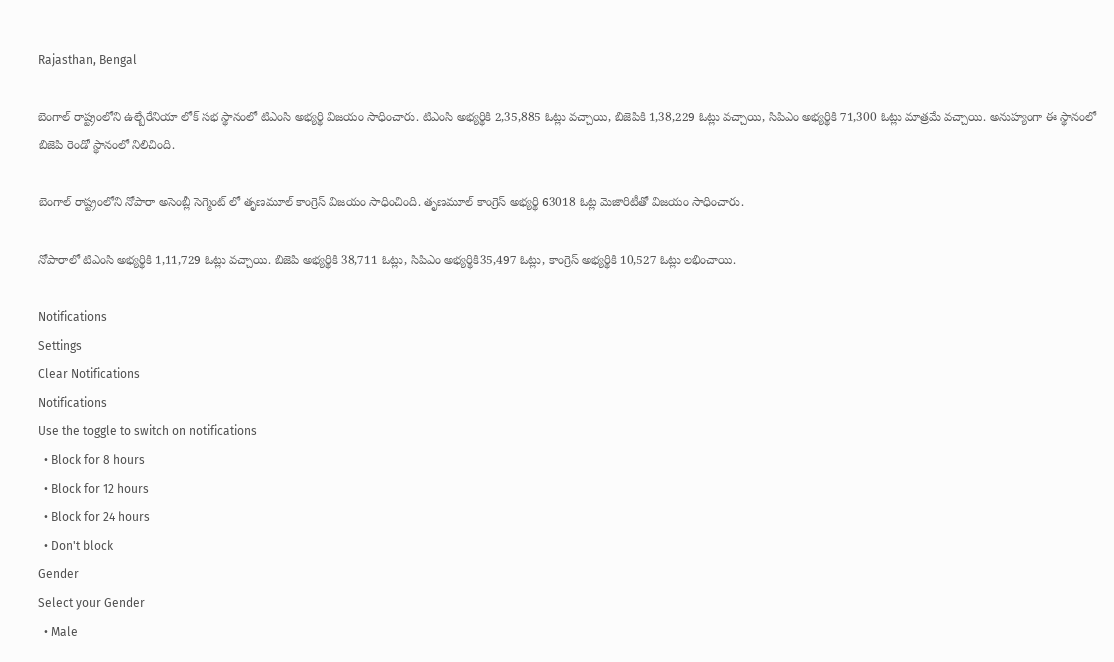Rajasthan, Bengal

బెంగాల్ రాష్ట్రంలోని ఉల్బేరేనియా లోక్ సభ స్థానంలో టిఎంసి అభ్యర్థి విజయం సాధించారు. టిఎంసి అభ్యర్థికి 2,35,885 ఓట్లు వచ్చాయి, బిజెపికి 1,38,229 ఓట్లు వచ్చాయి, సిపిఎం అభ్యర్థికి 71,300 ఓట్లు మాత్రమే వచ్చాయి. అనుహ్యంగా ఈ స్థానంలో బిజెపి రెండో స్థానంలో నిలిచింది.

బెంగాల్ రాష్ట్రంలోని నోపారా అసెంబ్లీ సెగ్మెంట్ లో తృణమూల్ కాంగ్రెస్ విజయం సాధించింది. తృణమూల్ కాంగ్రెస్ అభ్యర్థి 63018 ఓట్ల మెజారిటీతో విజయం సాధించారు.

నోపారాలో టిఎంసి అభ్యర్థికి 1,11,729 ఓట్లు వచ్చాయి. బిజెపి అభ్యర్థికి 38,711 ఓట్లు, సిపిఎం అభ్యర్థికి35,497 ఓట్లు, కాంగ్రెస్ అభ్యర్థికి 10,527 ఓట్లు లభించాయి.

Notifications
Settings
Clear Notifications
Notifications
Use the toggle to switch on notifications
  • Block for 8 hours
  • Block for 12 hours
  • Block for 24 hours
  • Don't block
Gender
Select your Gender
  • Male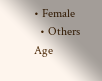• Female
  • Others
Age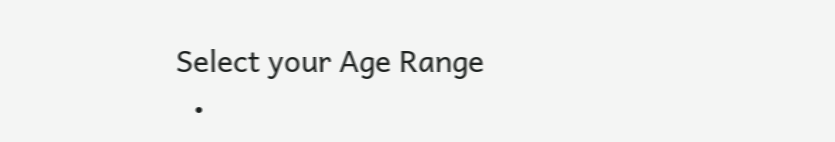Select your Age Range
  •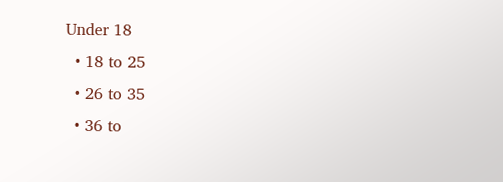Under 18
  • 18 to 25
  • 26 to 35
  • 36 to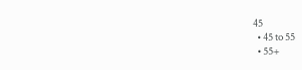45
  • 45 to 55
  • 55+